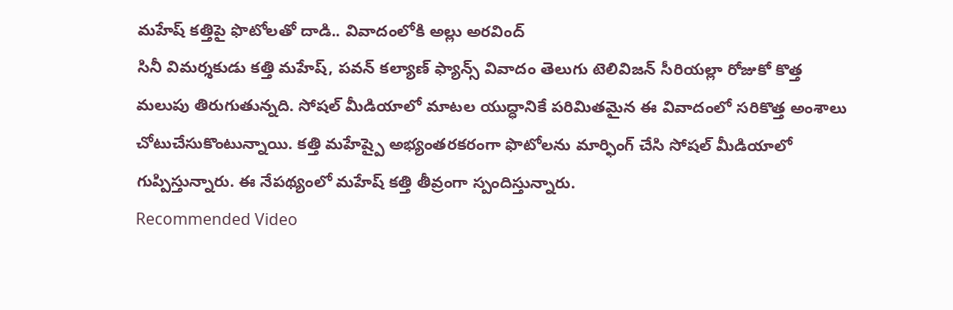మహేష్ కత్తిపై ఫొటోలతో దాడి.. వివాదంలోకి అల్లు అరవింద్
సినీ విమర్శకుడు కత్తి మహేష్, పవన్ కల్యాణ్ ఫ్యాన్స్ వివాదం తెలుగు టెలివిజన్ సీరియల్లా రోజుకో కొత్త మలుపు తిరుగుతున్నది. సోషల్ మీడియాలో మాటల యుద్ధానికే పరిమితమైన ఈ వివాదంలో సరికొత్త అంశాలు చోటుచేసుకొంటున్నాయి. కత్తి మహేష్పై అభ్యంతరకరంగా ఫొటోలను మార్ఫింగ్ చేసి సోషల్ మీడియాలో గుప్పిస్తున్నారు. ఈ నేపథ్యంలో మహేష్ కత్తి తీవ్రంగా స్పందిస్తున్నారు.
Recommended Video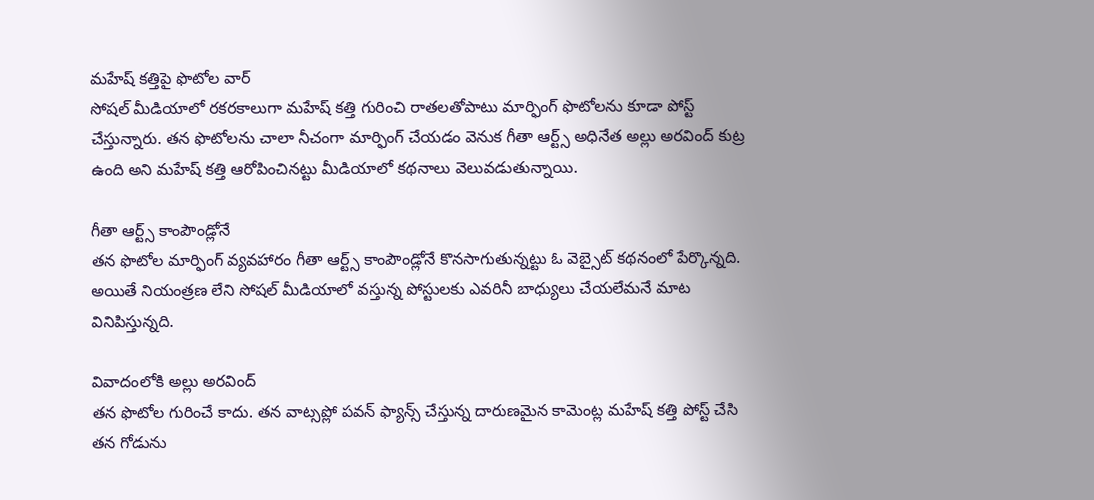మహేష్ కత్తిపై ఫొటోల వార్
సోషల్ మీడియాలో రకరకాలుగా మహేష్ కత్తి గురించి రాతలతోపాటు మార్ఫింగ్ ఫొటోలను కూడా పోస్ట్ చేస్తున్నారు. తన ఫొటోలను చాలా నీచంగా మార్ఫింగ్ చేయడం వెనుక గీతా ఆర్ట్స్ అధినేత అల్లు అరవింద్ కుట్ర ఉంది అని మహేష్ కత్తి ఆరోపించినట్టు మీడియాలో కథనాలు వెలువడుతున్నాయి.

గీతా ఆర్ట్స్ కాంపౌండ్లోనే
తన ఫొటోల మార్ఫింగ్ వ్యవహారం గీతా ఆర్ట్స్ కాంపౌండ్లోనే కొనసాగుతున్నట్టు ఓ వెబ్సైట్ కథనంలో పేర్కొన్నది. అయితే నియంత్రణ లేని సోషల్ మీడియాలో వస్తున్న పోస్టులకు ఎవరినీ బాధ్యులు చేయలేమనే మాట వినిపిస్తున్నది.

వివాదంలోకి అల్లు అరవింద్
తన ఫొటోల గురించే కాదు. తన వాట్సప్లో పవన్ ఫ్యాన్స్ చేస్తున్న దారుణమైన కామెంట్ల మహేష్ కత్తి పోస్ట్ చేసి తన గోడును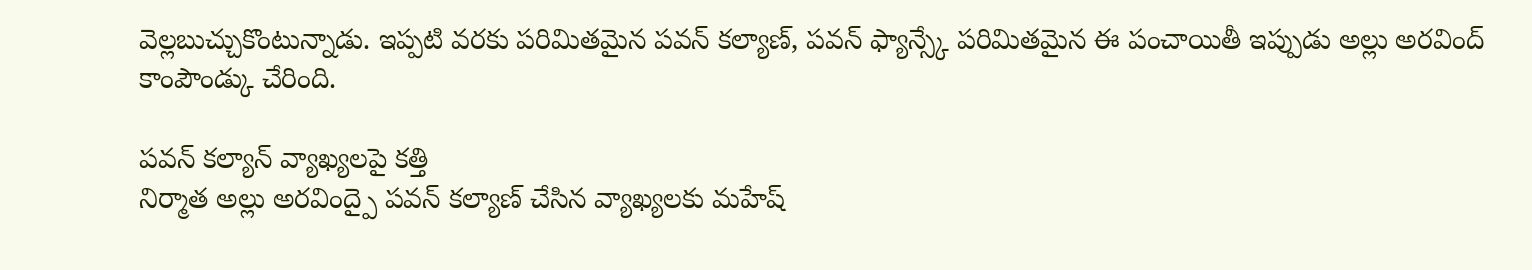వెల్లబుచ్చుకొంటున్నాడు. ఇప్పటి వరకు పరిమితమైన పవన్ కల్యాణ్, పవన్ ఫ్యాన్స్కే పరిమితమైన ఈ పంచాయితీ ఇప్పుడు అల్లు అరవింద్ కాంపౌండ్కు చేరింది.

పవన్ కల్యాన్ వ్యాఖ్యలపై కత్తి
నిర్మాత అల్లు అరవింద్పై పవన్ కల్యాణ్ చేసిన వ్యాఖ్యలకు మహేష్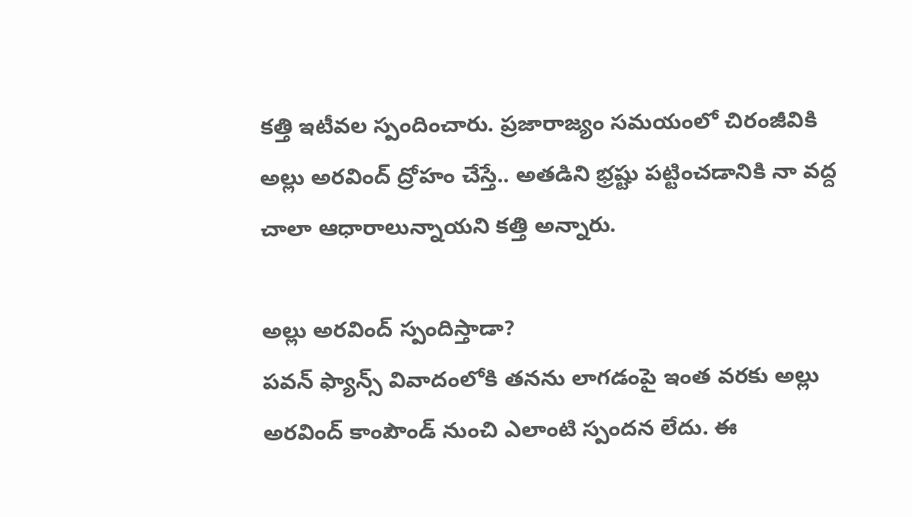కత్తి ఇటీవల స్పందించారు. ప్రజారాజ్యం సమయంలో చిరంజీవికి అల్లు అరవింద్ ద్రోహం చేస్తే.. అతడిని భ్రష్టు పట్టించడానికి నా వద్ద చాలా ఆధారాలున్నాయని కత్తి అన్నారు.

అల్లు అరవింద్ స్పందిస్తాడా?
పవన్ ఫ్యాన్స్ వివాదంలోకి తనను లాగడంపై ఇంత వరకు అల్లు అరవింద్ కాంపౌండ్ నుంచి ఎలాంటి స్పందన లేదు. ఈ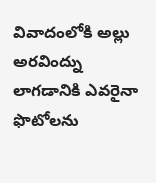వివాదంలోకి అల్లు అరవింద్ను లాగడానికి ఎవరైనా ఫొటోలను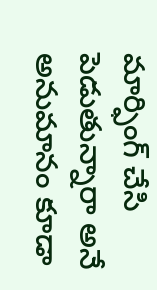మార్ఫింగ్ చేసి పెడుతున్నారా అనే అనుమానం కూడా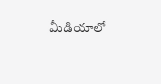మీడియాలో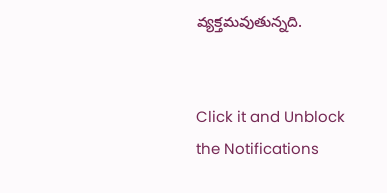వ్యక్తమవుతున్నది.


Click it and Unblock the Notifications